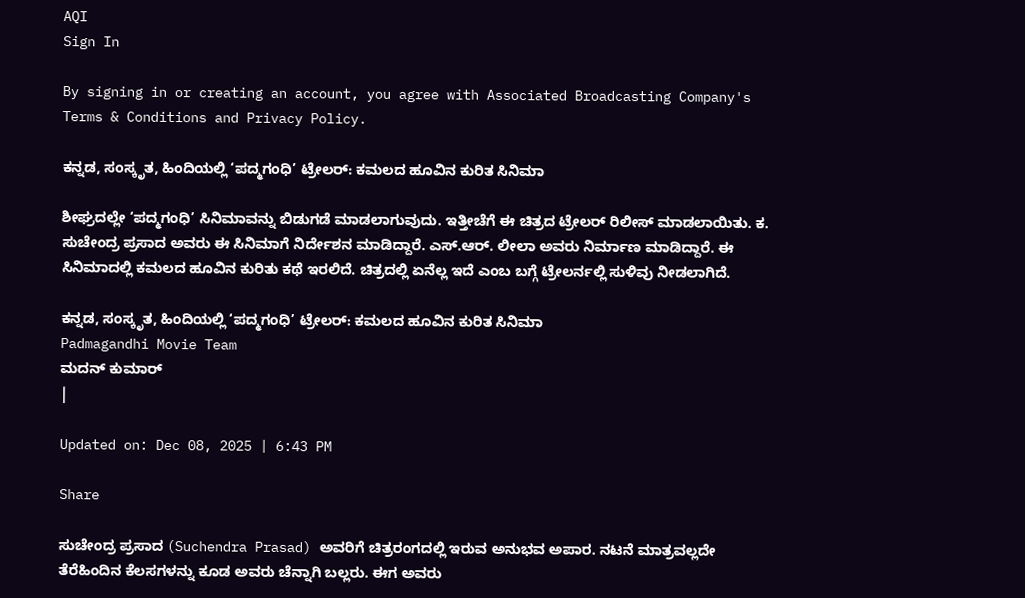AQI
Sign In

By signing in or creating an account, you agree with Associated Broadcasting Company's Terms & Conditions and Privacy Policy.

ಕನ್ನಡ, ಸಂಸ್ಕೃತ, ಹಿಂದಿಯಲ್ಲಿ ‘ಪದ್ಮಗಂಧಿ’ ಟ್ರೇಲರ್: ಕಮಲದ ಹೂವಿನ ಕುರಿತ ಸಿನಿಮಾ

ಶೀಘ್ರದಲ್ಲೇ ‘ಪದ್ಮಗಂಧಿ’ ಸಿನಿಮಾವನ್ನು ಬಿಡುಗಡೆ ಮಾಡಲಾಗುವುದು. ಇತ್ತೀಚೆಗೆ ಈ ಚಿತ್ರದ ಟ್ರೇಲರ್ ರಿಲೀಸ್ ಮಾಡಲಾಯಿತು. ಕ. ಸುಚೇಂದ್ರ ಪ್ರಸಾದ ಅವರು ಈ ಸಿನಿಮಾಗೆ ನಿರ್ದೇಶನ ಮಾಡಿದ್ದಾರೆ. ಎಸ್.ಆರ್. ಲೀಲಾ ಅವರು ನಿರ್ಮಾಣ ಮಾಡಿದ್ದಾರೆ. ಈ ಸಿನಿಮಾದಲ್ಲಿ ಕಮಲದ ಹೂವಿನ ಕುರಿತು ಕಥೆ ಇರಲಿದೆ. ಚಿತ್ರದಲ್ಲಿ ಏನೆಲ್ಲ ಇದೆ ಎಂಬ ಬಗ್ಗೆ ಟ್ರೇಲರ್ನಲ್ಲಿ ಸುಳಿವು ನೀಡಲಾಗಿದೆ.

ಕನ್ನಡ, ಸಂಸ್ಕೃತ, ಹಿಂದಿಯಲ್ಲಿ ‘ಪದ್ಮಗಂಧಿ’ ಟ್ರೇಲರ್: ಕಮಲದ ಹೂವಿನ ಕುರಿತ ಸಿನಿಮಾ
Padmagandhi Movie Team
ಮದನ್ ಕುಮಾರ್
|

Updated on: Dec 08, 2025 | 6:43 PM

Share

ಸುಚೇಂದ್ರ ಪ್ರಸಾದ (Suchendra Prasad) ಅವರಿಗೆ ಚಿತ್ರರಂಗದಲ್ಲಿ ಇರುವ ಅನುಭವ ಅಪಾರ. ನಟನೆ ಮಾತ್ರವಲ್ಲದೇ ತೆರೆಹಿಂದಿನ ಕೆಲಸಗಳನ್ನು ಕೂಡ ಅವರು ಚೆನ್ನಾಗಿ ಬಲ್ಲರು. ಈಗ ಅವರು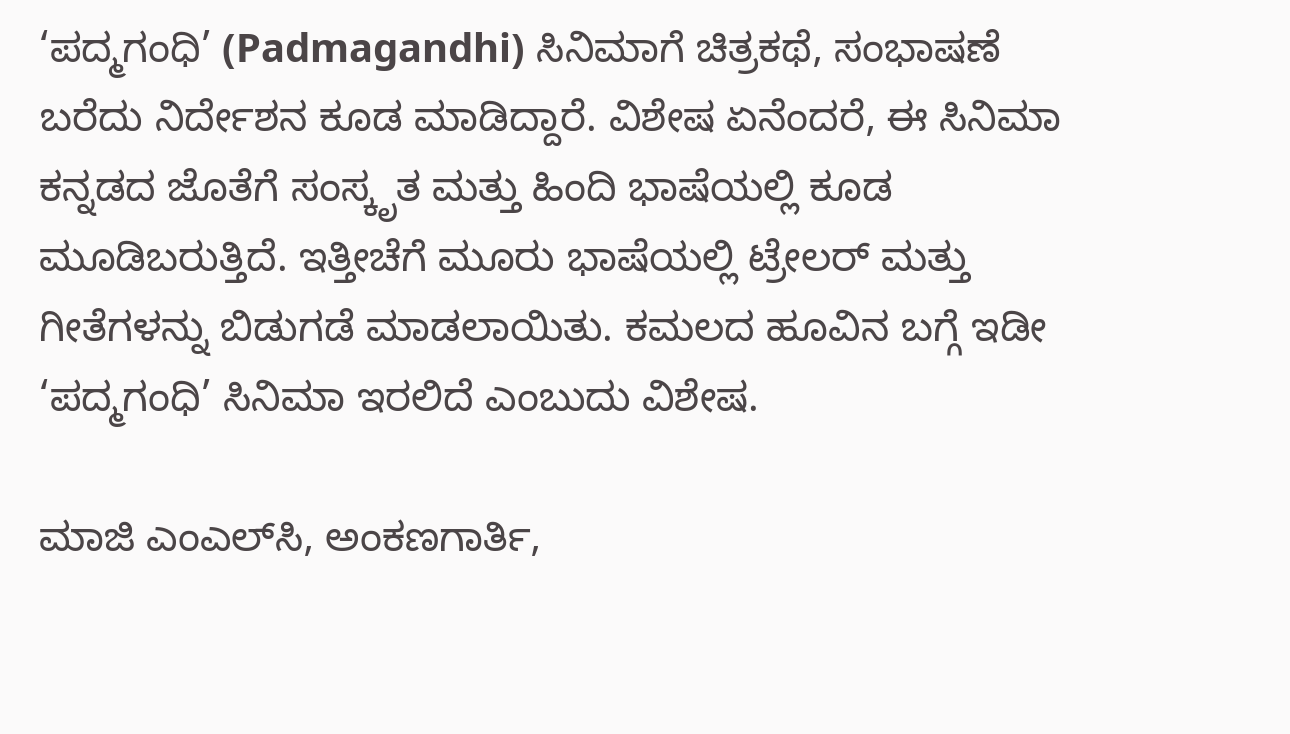‘ಪದ್ಮಗಂಧಿ’ (Padmagandhi) ಸಿನಿಮಾಗೆ ಚಿತ್ರಕಥೆ, ಸಂಭಾಷಣೆ ಬರೆದು ನಿರ್ದೇಶನ ಕೂಡ ಮಾಡಿದ್ದಾರೆ. ವಿಶೇಷ ಏನೆಂದರೆ, ಈ ಸಿನಿಮಾ ಕನ್ನಡದ ಜೊತೆಗೆ ಸಂಸ್ಕೃತ ಮತ್ತು ಹಿಂದಿ ಭಾಷೆಯಲ್ಲಿ ಕೂಡ ಮೂಡಿಬರುತ್ತಿದೆ. ಇತ್ತೀಚೆಗೆ ಮೂರು ಭಾಷೆಯಲ್ಲಿ ಟ್ರೇಲರ್ ಮತ್ತು ಗೀತೆಗಳನ್ನು ಬಿಡುಗಡೆ ಮಾಡಲಾಯಿತು. ಕಮಲದ ಹೂವಿನ ಬಗ್ಗೆ ಇಡೀ ‘ಪದ್ಮಗಂಧಿ’ ಸಿನಿಮಾ ಇರಲಿದೆ ಎಂಬುದು ವಿಶೇಷ.

ಮಾಜಿ ಎಂಎಲ್‌ಸಿ, ಅಂಕಣಗಾರ್ತಿ,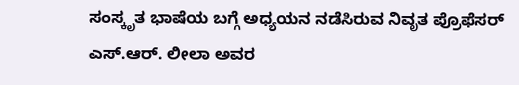ಸಂಸ್ಕೃತ ಭಾಷೆಯ ಬಗ್ಗೆ ಅಧ್ಯಯನ ನಡೆಸಿರುವ ನಿವೃತ ಪ್ರೊಫೆಸರ್ ಎಸ್.ಆರ್. ಲೀಲಾ ಅವರ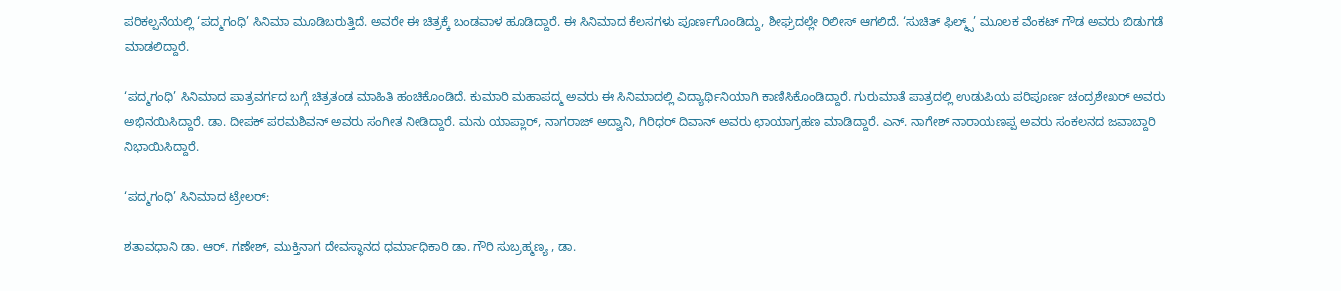ಪರಿಕಲ್ಪನೆಯಲ್ಲಿ ‘ಪದ್ಮಗಂಧಿ’ ಸಿನಿಮಾ ಮೂಡಿಬರುತ್ತಿದೆ. ಅವರೇ ಈ ಚಿತ್ರಕ್ಕೆ ಬಂಡವಾಳ ಹೂಡಿದ್ದಾರೆ. ಈ ಸಿನಿಮಾದ ಕೆಲಸಗಳು ಪೂರ್ಣಗೊಂಡಿದ್ದು, ಶೀಘ್ರದಲ್ಲೇ ರಿಲೀಸ್ ಆಗಲಿದೆ. ‘ಸುಚಿತ್ ಫಿಲ್ಮ್ಸ್’ ಮೂಲಕ ವೆಂಕಟ್‌ ಗೌಡ ಅವರು ಬಿಡುಗಡೆ ಮಾಡಲಿದ್ದಾರೆ.

‘ಪದ್ಮಗಂಧಿ’ ಸಿನಿಮಾದ ಪಾತ್ರವರ್ಗದ ಬಗ್ಗೆ ಚಿತ್ರತಂಡ ಮಾಹಿತಿ ಹಂಚಿಕೊಂಡಿದೆ. ಕುಮಾರಿ ಮಹಾಪದ್ಮ ಅವರು ಈ ಸಿನಿಮಾದಲ್ಲಿ ವಿದ್ಯಾರ್ಥಿನಿಯಾಗಿ ಕಾಣಿಸಿಕೊಂಡಿದ್ದಾರೆ. ಗುರುಮಾತೆ ಪಾತ್ರದಲ್ಲಿ ಉಡುಪಿಯ ಪರಿಪೂರ್ಣ ಚಂದ್ರಶೇಖರ್ ಅವರು ಅಭಿನಯಿಸಿದ್ದಾರೆ. ಡಾ. ದೀಪಕ್ ಪರಮಶಿವನ್ ಅವರು ಸಂಗೀತ ನೀಡಿದ್ದಾರೆ. ಮನು ಯಾಪ್ಲಾರ್, ನಾಗರಾಜ್ ಅದ್ವಾನಿ, ಗಿರಿಧರ್ ‌ದಿವಾನ್ ಅವರು ಛಾಯಾಗ್ರಹಣ ಮಾಡಿದ್ದಾರೆ. ಎನ್. ನಾಗೇಶ್ ನಾರಾಯಣಪ್ಪ ಅವರು ಸಂಕಲನದ ಜವಾಬ್ದಾರಿ ನಿಭಾಯಿಸಿದ್ದಾರೆ.

‘ಪದ್ಮಗಂಧಿ’ ಸಿನಿಮಾದ ಟ್ರೇಲರ್:

ಶತಾವಧಾನಿ ಡಾ. ಆರ್. ಗಣೇಶ್, ಮುಕ್ತಿನಾಗ ದೇವಸ್ಥಾನದ ಧರ್ಮಾಧಿಕಾರಿ ಡಾ. ಗೌರಿ ಸುಬ್ರಹ್ಮಣ್ಯ , ಡಾ.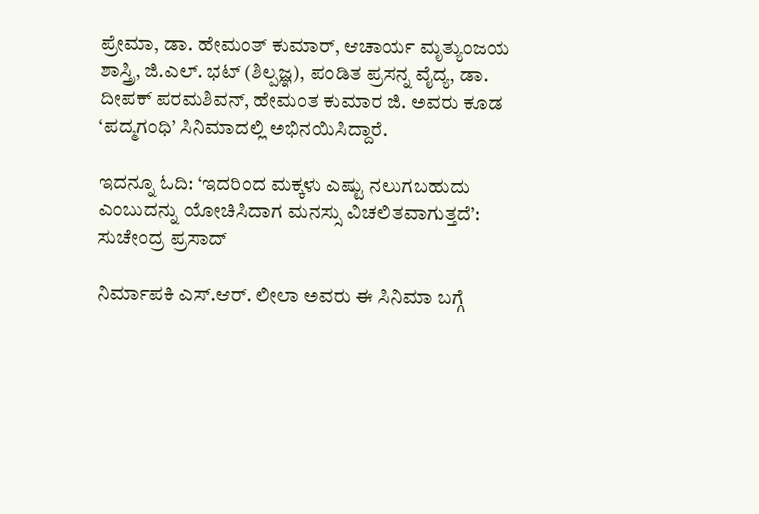ಪ್ರೇಮಾ, ಡಾ. ಹೇಮಂತ್‌ ಕುಮಾರ್, ಆಚಾರ್ಯ ಮೃತ್ಯುಂಜಯ ಶಾಸ್ತ್ರಿ, ಜಿ.ಎಲ್. ಭಟ್ (ಶಿಲ್ಪಜ್ಞ), ಪಂಡಿತ ಪ್ರಸನ್ನ ವೈದ್ಯ, ಡಾ. ದೀಪಕ್‌ ಪರಮಶಿವನ್, ಹೇಮಂತ ಕುಮಾರ ಜಿ. ಅವರು ಕೂಡ ‘ಪದ್ಮಗಂಧಿ’ ಸಿನಿಮಾದಲ್ಲಿ ಅಭಿನಯಿಸಿದ್ದಾರೆ.

ಇದನ್ನೂ ಓದಿ: ‘ಇದರಿಂದ ಮಕ್ಕಳು ಎಷ್ಟು ನಲುಗಬಹುದು ಎಂಬುದನ್ನು ಯೋಚಿಸಿದಾಗ ಮನಸ್ಸು ವಿಚಲಿತವಾಗುತ್ತದೆ’: ಸುಚೇಂದ್ರ ಪ್ರಸಾದ್

ನಿರ್ಮಾಪಕಿ ಎಸ್.ಆರ್. ಲೀಲಾ ಅವರು ಈ ಸಿನಿಮಾ ಬಗ್ಗೆ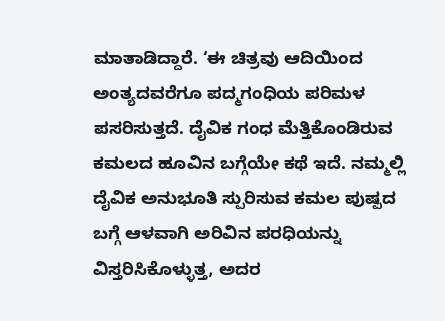ಮಾತಾಡಿದ್ದಾರೆ. ‘ಈ ಚಿತ್ರವು ಆದಿಯಿಂದ ಅಂತ್ಯದವರೆಗೂ ಪದ್ಮಗಂಧಿಯ ಪರಿಮಳ ಪಸರಿಸುತ್ತದೆ. ದೈವಿಕ ಗಂಧ ಮೆತ್ತಿಕೊಂಡಿರುವ ಕಮಲದ ಹೂವಿನ ಬಗ್ಗೆಯೇ ಕಥೆ ಇದೆ. ನಮ್ಮಲ್ಲಿ ದೈವಿಕ ಅನುಭೂತಿ ಸ್ಪುರಿಸುವ ಕಮಲ ಪುಷ್ಪದ ಬಗ್ಗೆ ಆಳವಾಗಿ ಅರಿವಿನ ಪರಧಿಯನ್ನು ವಿಸ್ತರಿಸಿಕೊಳ್ಳುತ್ತ, ಅದರ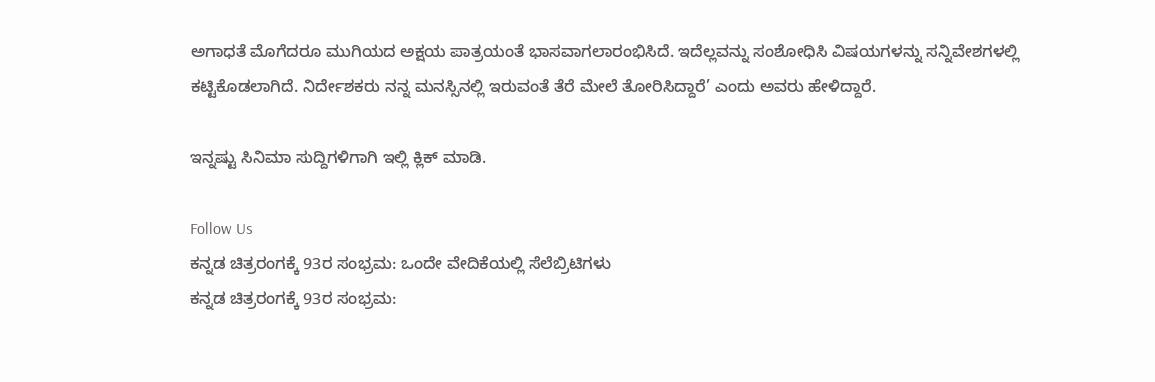ಅಗಾಧತೆ ಮೊಗೆದರೂ ಮುಗಿಯದ ಅಕ್ಷಯ ಪಾತ್ರಯಂತೆ ಭಾಸವಾಗಲಾರಂಭಿಸಿದೆ. ಇದೆಲ್ಲವನ್ನು ಸಂಶೋಧಿಸಿ ವಿಷಯಗಳನ್ನು ಸನ್ನಿವೇಶಗಳಲ್ಲಿ ಕಟ್ಟಿಕೊಡಲಾಗಿದೆ. ನಿರ್ದೇಶಕರು ನನ್ನ ಮನಸ್ಸಿನಲ್ಲಿ ಇರುವಂತೆ ತೆರೆ ಮೇಲೆ ತೋರಿಸಿದ್ದಾರೆ’ ಎಂದು ಅವರು ಹೇಳಿದ್ದಾರೆ.

ಇನ್ನಷ್ಟು ಸಿನಿಮಾ ಸುದ್ದಿಗಳಿಗಾಗಿ ಇಲ್ಲಿ ಕ್ಲಿಕ್ ಮಾಡಿ.

Follow Us
ಕನ್ನಡ ಚಿತ್ರರಂಗಕ್ಕೆ 93ರ ಸಂಭ್ರಮ: ಒಂದೇ ವೇದಿಕೆಯಲ್ಲಿ ಸೆಲೆಬ್ರಿಟಿಗಳು
ಕನ್ನಡ ಚಿತ್ರರಂಗಕ್ಕೆ 93ರ ಸಂಭ್ರಮ: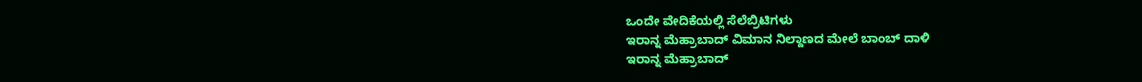ಒಂದೇ ವೇದಿಕೆಯಲ್ಲಿ ಸೆಲೆಬ್ರಿಟಿಗಳು
ಇರಾನ್ನ ಮೆಹ್ರಾಬಾದ್ ವಿಮಾನ ನಿಲ್ದಾಣದ ಮೇಲೆ ಬಾಂಬ್ ದಾಳಿ
ಇರಾನ್ನ ಮೆಹ್ರಾಬಾದ್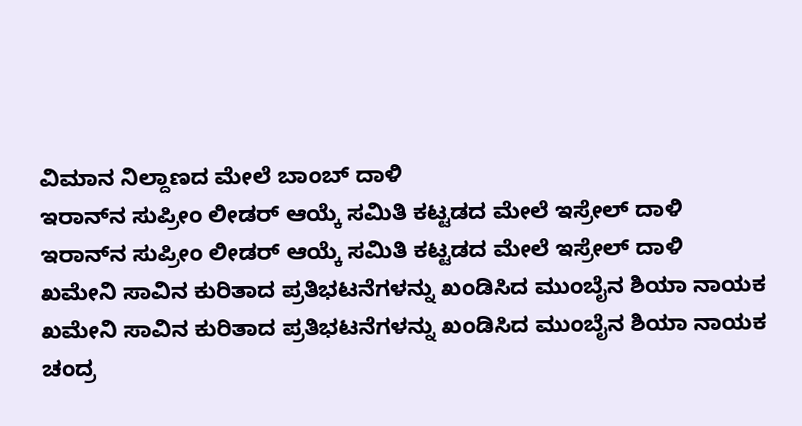ವಿಮಾನ ನಿಲ್ದಾಣದ ಮೇಲೆ ಬಾಂಬ್ ದಾಳಿ
ಇರಾನ್‌ನ ಸುಪ್ರೀಂ ಲೀಡರ್ ಆಯ್ಕೆ ಸಮಿತಿ ಕಟ್ಟಡದ ಮೇಲೆ ಇಸ್ರೇಲ್ ದಾಳಿ
ಇರಾನ್‌ನ ಸುಪ್ರೀಂ ಲೀಡರ್ ಆಯ್ಕೆ ಸಮಿತಿ ಕಟ್ಟಡದ ಮೇಲೆ ಇಸ್ರೇಲ್ ದಾಳಿ
ಖಮೇನಿ ಸಾವಿನ ಕುರಿತಾದ ಪ್ರತಿಭಟನೆಗಳನ್ನು ಖಂಡಿಸಿದ ಮುಂಬೈನ ಶಿಯಾ ನಾಯಕ
ಖಮೇನಿ ಸಾವಿನ ಕುರಿತಾದ ಪ್ರತಿಭಟನೆಗಳನ್ನು ಖಂಡಿಸಿದ ಮುಂಬೈನ ಶಿಯಾ ನಾಯಕ
ಚಂದ್ರ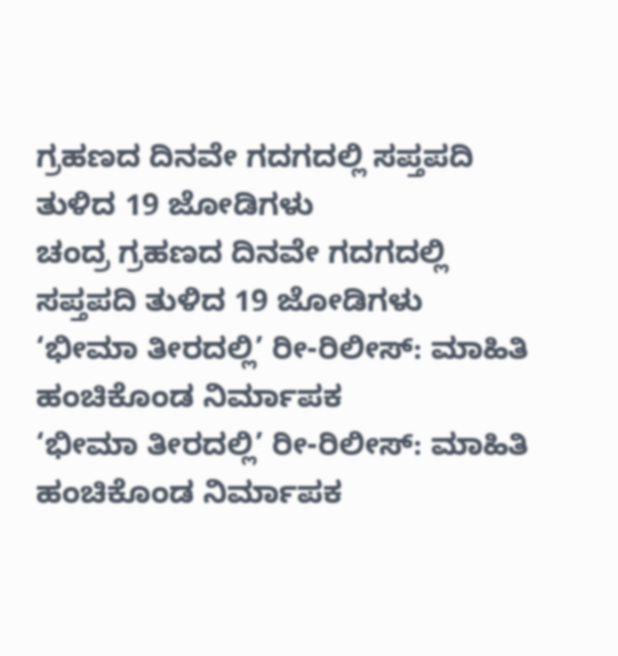ಗ್ರಹಣದ ದಿನವೇ ಗದಗದಲ್ಲಿ ಸಪ್ತಪದಿ ತುಳಿದ 19 ಜೋಡಿಗಳು
ಚಂದ್ರ ಗ್ರಹಣದ ದಿನವೇ ಗದಗದಲ್ಲಿ ಸಪ್ತಪದಿ ತುಳಿದ 19 ಜೋಡಿಗಳು
‘ಭೀಮಾ ತೀರದಲ್ಲಿ’ ರೀ-ರಿಲೀಸ್: ಮಾಹಿತಿ ಹಂಚಿಕೊಂಡ ನಿರ್ಮಾಪಕ
‘ಭೀಮಾ ತೀರದಲ್ಲಿ’ ರೀ-ರಿಲೀಸ್: ಮಾಹಿತಿ ಹಂಚಿಕೊಂಡ ನಿರ್ಮಾಪಕ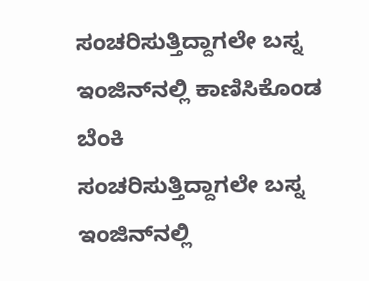ಸಂಚರಿಸುತ್ತಿದ್ದಾಗಲೇ ಬಸ್ನ ಇಂಜಿನ್‌ನಲ್ಲಿ ಕಾಣಿಸಿಕೊಂಡ ಬೆಂಕಿ
ಸಂಚರಿಸುತ್ತಿದ್ದಾಗಲೇ ಬಸ್ನ ಇಂಜಿನ್‌ನಲ್ಲಿ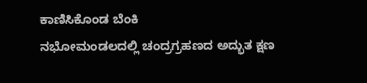ಕಾಣಿಸಿಕೊಂಡ ಬೆಂಕಿ
ನಭೋಮಂಡಲದಲ್ಲಿ ಚಂದ್ರಗ್ರಹಣದ ಅದ್ಭುತ ಕ್ಷಣ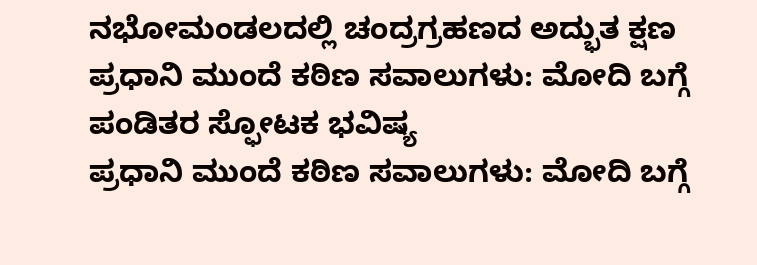ನಭೋಮಂಡಲದಲ್ಲಿ ಚಂದ್ರಗ್ರಹಣದ ಅದ್ಭುತ ಕ್ಷಣ
ಪ್ರಧಾನಿ ಮುಂದೆ ಕಠಿಣ ಸವಾಲುಗಳು: ಮೋದಿ ಬಗ್ಗೆ ಪಂಡಿತರ ಸ್ಫೋಟಕ ಭವಿಷ್ಯ
ಪ್ರಧಾನಿ ಮುಂದೆ ಕಠಿಣ ಸವಾಲುಗಳು: ಮೋದಿ ಬಗ್ಗೆ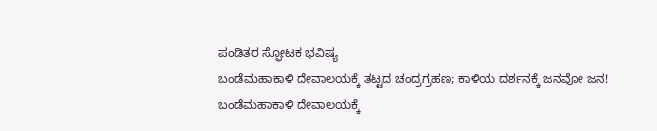ಪಂಡಿತರ ಸ್ಫೋಟಕ ಭವಿಷ್ಯ
ಬಂಡೆಮಹಾಕಾಳಿ ದೇವಾಲಯಕ್ಕೆ ತಟ್ಟದ ಚಂದ್ರಗ್ರಹಣ; ಕಾಳಿಯ ದರ್ಶನಕ್ಕೆ ಜನವೋ ಜನ!
ಬಂಡೆಮಹಾಕಾಳಿ ದೇವಾಲಯಕ್ಕೆ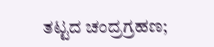ತಟ್ಟದ ಚಂದ್ರಗ್ರಹಣ;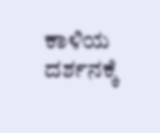ಕಾಳಿಯ ದರ್ಶನಕ್ಕೆ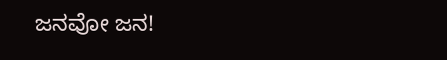ಜನವೋ ಜನ!